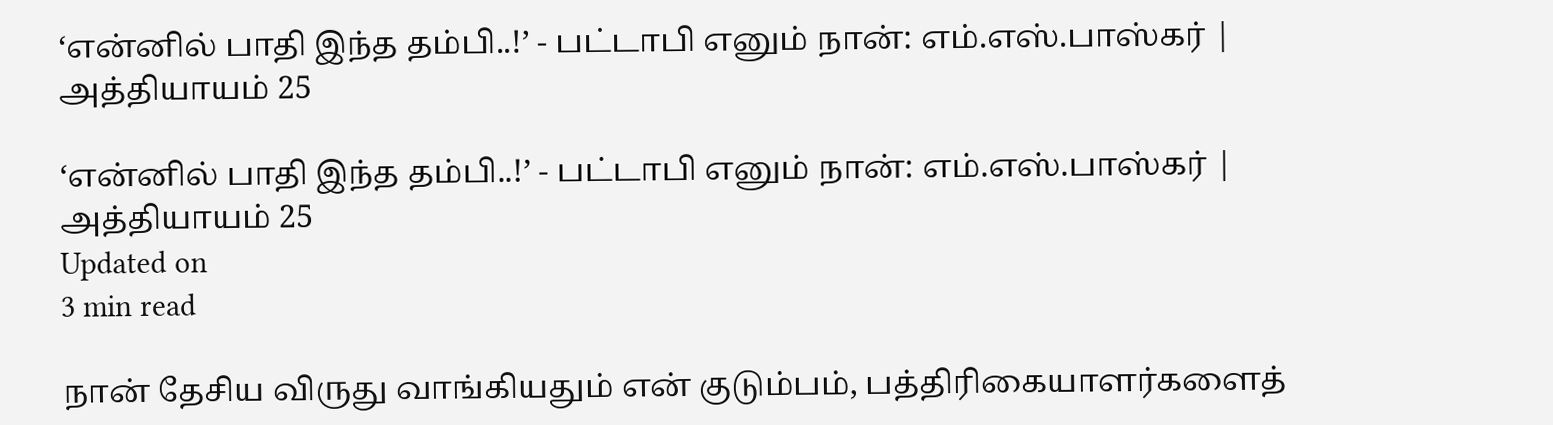‘என்னில் பாதி இந்த தம்பி..!’ - பட்டாபி எனும் நான்: எம்.எஸ்.பாஸ்கர் | அத்தியாயம் 25

‘என்னில் பாதி இந்த தம்பி..!’ - பட்டாபி எனும் நான்: எம்.எஸ்.பாஸ்கர் | அத்தியாயம் 25
Updated on
3 min read

நான் தேசிய விருது வாங்கியதும் என் குடும்பம், பத்திரிகையாளர்களைத்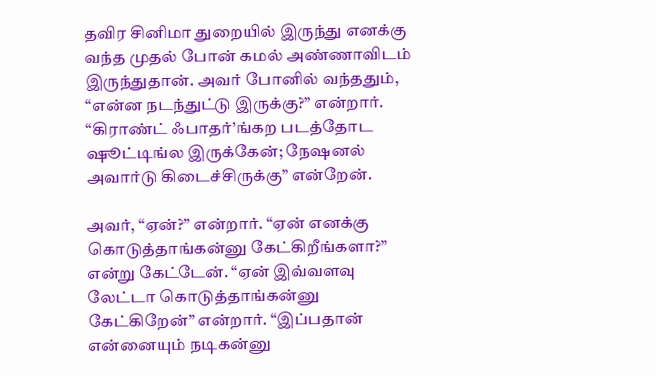தவிர சினிமா துறையில் இருந்து எனக்கு வந்த முதல் போன் கமல் அண்ணாவிடம் இருந்துதான். அவர் போனில் வந்ததும், “என்ன நடந்துட்டு இருக்கு?” என்றார். “கிராண்ட் ஃபாதர்’ங்கற படத்தோட ஷூட்டிங்ல இருக்கேன்; நேஷனல் அவார்டு கிடைச்சிருக்கு” என்றேன்.

அவர், “ஏன்?” என்றார். “ஏன் எனக்கு கொடுத்தாங்கன்னு கேட்கிறீங்களா?” என்று கேட்டேன். “ஏன் இவ்வளவு லேட்டா கொடுத்தாங்கன்னு கேட்கிறேன்” என்றார். “இப்பதான் என்னையும் நடிகன்னு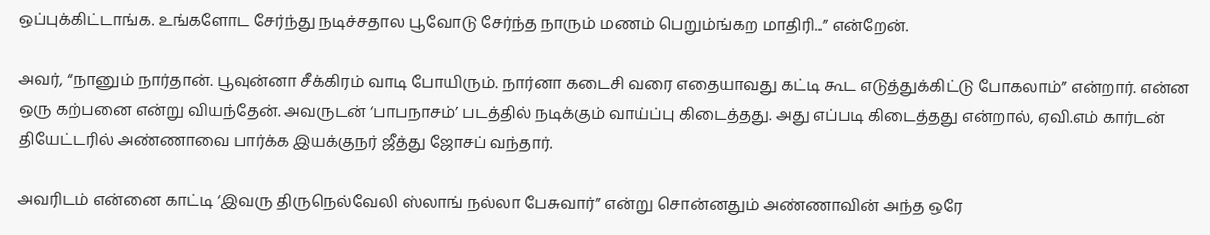ஒப்புக்கிட்டாங்க. உங்களோட சேர்ந்து நடிச்சதால பூவோடு சேர்ந்த நாரும் மணம் பெறும்ங்கற மாதிரி...” என்றேன்.

அவர், “நானும் நார்தான். பூவுன்னா சீக்கிரம் வாடி போயிரும். நார்னா கடைசி வரை எதையாவது கட்டி கூட எடுத்துக்கிட்டு போகலாம்” என்றார். என்ன ஒரு கற்பனை என்று வியந்தேன். அவருடன் ‘பாபநாசம்’ படத்தில் நடிக்கும் வாய்ப்பு கிடைத்தது. அது எப்படி கிடைத்தது என்றால், ஏவி.எம் கார்டன் தியேட்டரில் அண்ணாவை பார்க்க இயக்குநர் ஜீத்து ஜோசப் வந்தார்.

அவரிடம் என்னை காட்டி ‘இவரு திருநெல்வேலி ஸ்லாங் நல்லா பேசுவார்” என்று சொன்னதும் அண்ணாவின் அந்த ஒரே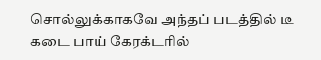சொல்லுக்காகவே அந்தப் படத்தில் டீ கடை பாய் கேரக்டரில்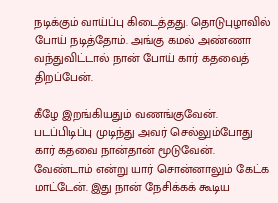நடிக்கும் வாய்ப்பு கிடைத்தது. தொடுபுழாவில் போய் நடித்தோம். அங்கு கமல் அண்ணா வந்துவிட்டால் நான் போய் கார் கதவைத் திறப்பேன்.

கீழே இறங்கியதும் வணங்குவேன். படப்பிடிப்பு முடிந்து அவர் செல்லும்போது கார் கதவை நான்தான் மூடுவேன். வேண்டாம் என்று யார் சொன்னாலும் கேட்க மாட்டேன். இது நான் நேசிக்கக் கூடிய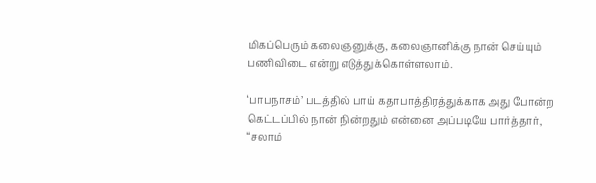மிகப்பெரும் கலைஞனுக்கு, கலைஞானிக்கு நான் செய்யும் பணிவிடை என்று எடுத்துக்கொள்ளலாம்.

‘பாபநாசம்’ படத்தில் பாய் கதாபாத்திரத்துக்காக அது போன்ற கெட்டப்பில் நான் நின்றதும் என்னை அப்படியே பார்த்தார், “சலாம்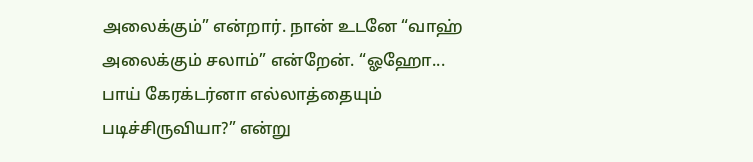அலைக்கும்” என்றார். நான் உடனே “வாஹ் அலைக்கும் சலாம்” என்றேன். “ஓஹோ... பாய் கேரக்டர்னா எல்லாத்தையும் படிச்சிருவியா?” என்று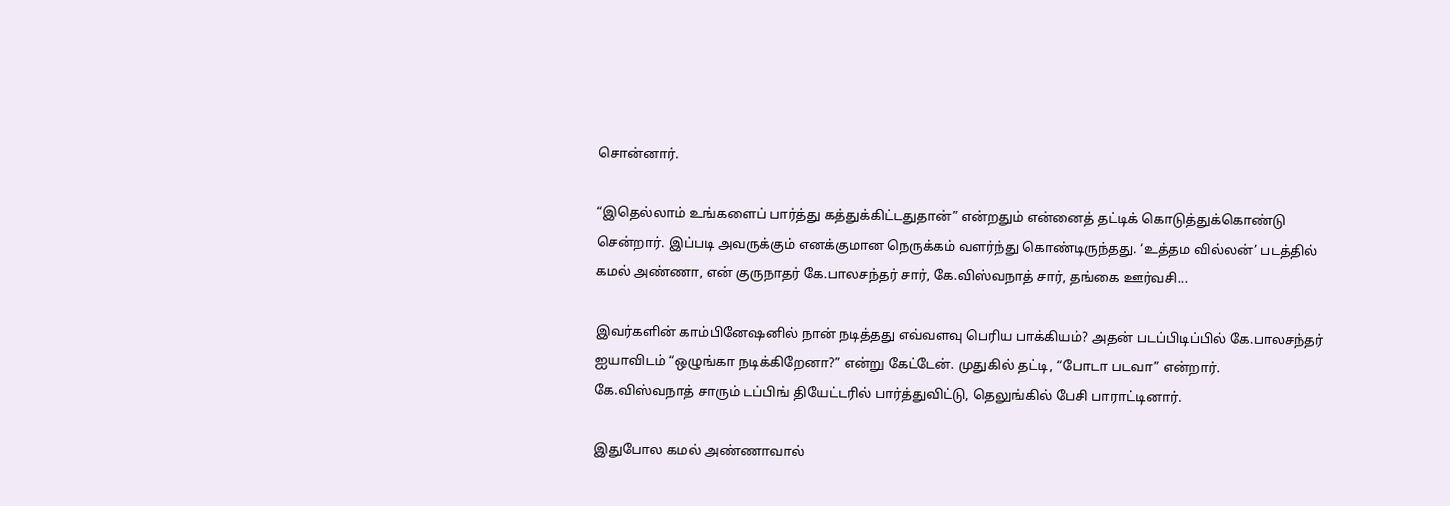சொன்னார்.

“இதெல்லாம் உங்களைப் பார்த்து கத்துக்கிட்டதுதான்” என்றதும் என்னைத் தட்டிக் கொடுத்துக்கொண்டு சென்றார். இப்படி அவருக்கும் எனக்குமான நெருக்கம் வளர்ந்து கொண்டிருந்தது. ‘உத்தம வில்லன்’ படத்தில் கமல் அண்ணா, என் குருநாதர் கே.பாலசந்தர் சார், கே.விஸ்வநாத் சார், தங்கை ஊர்வசி...

இவர்களின் காம்பினேஷனில் நான் நடித்தது எவ்வளவு பெரிய பாக்கியம்? அதன் படப்பிடிப்பில் கே.பாலசந்தர் ஐயாவிடம் “ஒழுங்கா நடிக்கிறேனா?” என்று கேட்டேன். முதுகில் தட்டி, “போடா படவா” என்றார். கே.விஸ்வநாத் சாரும் டப்பிங் தியேட்டரில் பார்த்துவிட்டு, தெலுங்கில் பேசி பாராட்டினார்.

இதுபோல கமல் அண்ணாவால்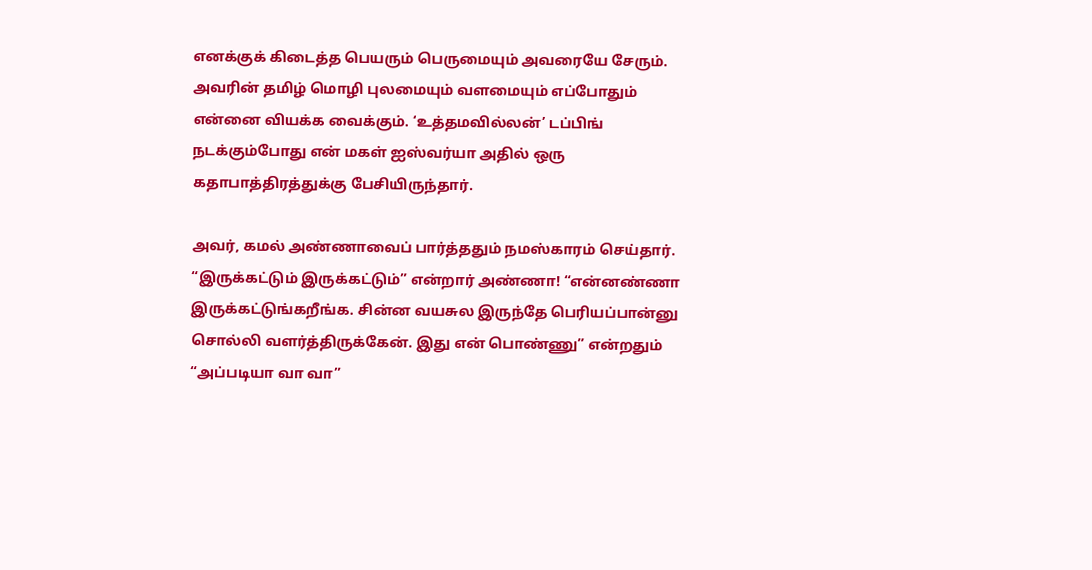எனக்குக் கிடைத்த பெயரும் பெருமையும் அவரையே சேரும். அவரின் தமிழ் மொழி புலமையும் வளமையும் எப்போதும் என்னை வியக்க வைக்கும். ‘உத்தமவில்லன்’ டப்பிங் நடக்கும்போது என் மகள் ஐஸ்வர்யா அதில் ஒரு கதாபாத்திரத்துக்கு பேசியிருந்தார்.

அவர், கமல் அண்ணாவைப் பார்த்ததும் நமஸ்காரம் செய்தார். “இருக்கட்டும் இருக்கட்டும்” என்றார் அண்ணா! “என்னண்ணா இருக்கட்டுங்கறீங்க. சின்ன வயசுல இருந்தே பெரியப்பான்னு சொல்லி வளர்த்திருக்கேன். இது என் பொண்ணு” என்றதும் “அப்படியா வா வா”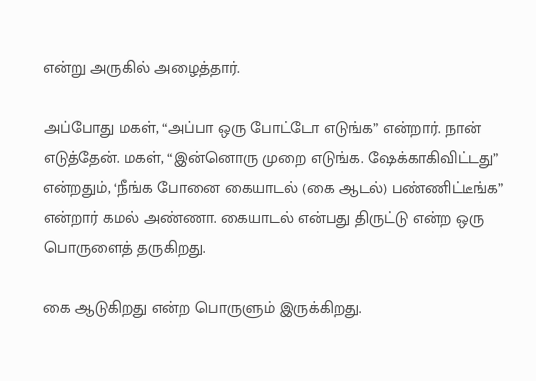என்று அருகில் அழைத்தார்.

அப்போது மகள், “அப்பா ஒரு போட்டோ எடுங்க” என்றார். நான் எடுத்தேன். மகள், “இன்னொரு முறை எடுங்க. ஷேக்காகிவிட்டது” என்றதும், ‘நீங்க போனை கையாடல் (கை ஆடல்) பண்ணிட்டீங்க” என்றார் கமல் அண்ணா. கையாடல் என்பது திருட்டு என்ற ஒரு பொருளைத் தருகிறது.

கை ஆடுகிறது என்ற பொருளும் இருக்கிறது.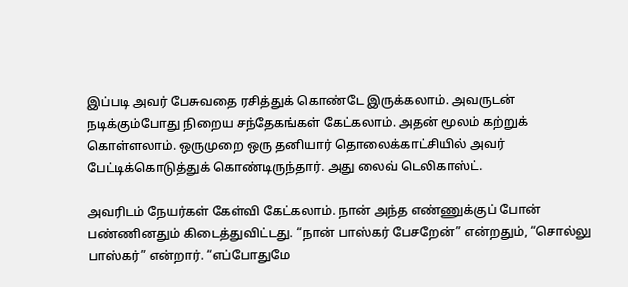இப்படி அவர் பேசுவதை ரசித்துக் கொண்டே இருக்கலாம். அவருடன் நடிக்கும்போது நிறைய சந்தேகங்கள் கேட்கலாம். அதன் மூலம் கற்றுக் கொள்ளலாம். ஒருமுறை ஒரு தனியார் தொலைக்காட்சியில் அவர் பேட்டிக்கொடுத்துக் கொண்டிருந்தார். அது லைவ் டெலிகாஸ்ட்.

அவரிடம் நேயர்கள் கேள்வி கேட்கலாம். நான் அந்த எண்ணுக்குப் போன் பண்ணினதும் கிடைத்துவிட்டது. “நான் பாஸ்கர் பேசறேன்” என்றதும், “சொல்லு பாஸ்கர்” என்றார். “எப்போதுமே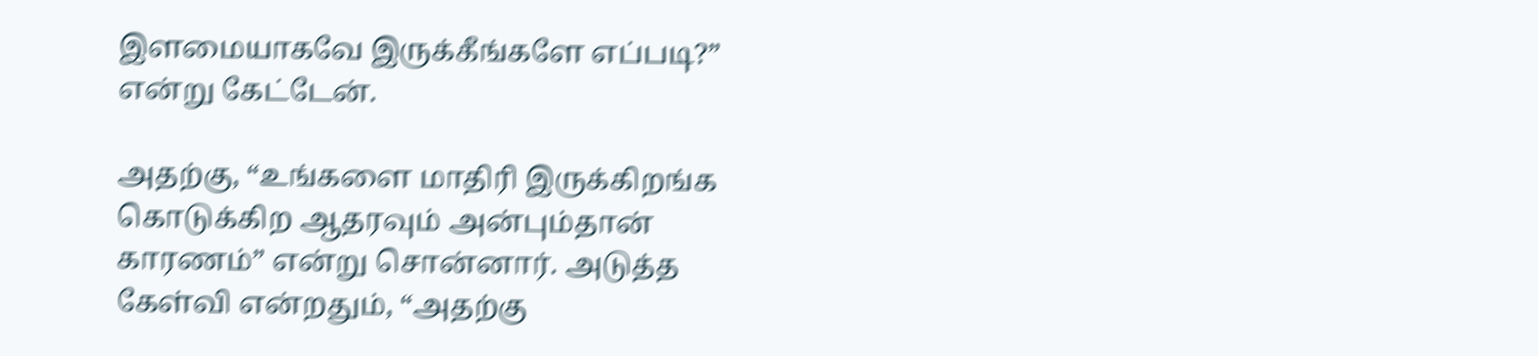இளமையாகவே இருக்கீங்களே எப்படி?” என்று கேட்டேன்.

அதற்கு, “உங்களை மாதிரி இருக்கிறங்க கொடுக்கிற ஆதரவும் அன்பும்தான் காரணம்” என்று சொன்னார். அடுத்த கேள்வி என்றதும், “அதற்கு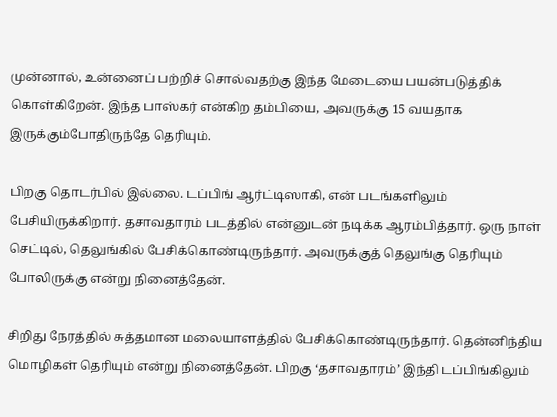முன்னால், உன்னைப் பற்றிச் சொல்வதற்கு இந்த மேடையை பயன்படுத்திக் கொள்கிறேன். இந்த பாஸ்கர் என்கிற தம்பியை, அவருக்கு 15 வயதாக இருக்கும்போதிருந்தே தெரியும்.

பிறகு தொடர்பில் இல்லை. டப்பிங் ஆர்ட்டிஸாகி, என் படங்களிலும் பேசியிருக்கிறார். தசாவதாரம் படத்தில் என்னுடன் நடிக்க ஆரம்பித்தார். ஒரு நாள் செட்டில், தெலுங்கில் பேசிக்கொண்டிருந்தார். அவருக்குத் தெலுங்கு தெரியும் போலிருக்கு என்று நினைத்தேன்.

சிறிது நேரத்தில் சுத்தமான மலையாளத்தில் பேசிக்கொண்டிருந்தார். தென்னிந்திய மொழிகள் தெரியும் என்று நினைத்தேன். பிறகு ‘தசாவதாரம்’ இந்தி டப்பிங்கிலும்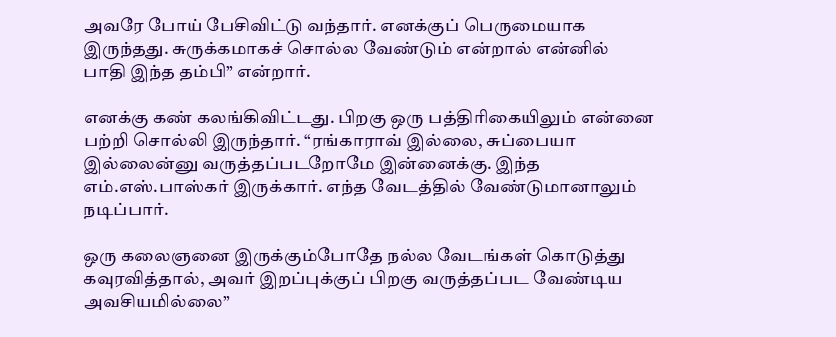அவரே போய் பேசிவிட்டு வந்தார். எனக்குப் பெருமையாக இருந்தது. சுருக்கமாகச் சொல்ல வேண்டும் என்றால் என்னில் பாதி இந்த தம்பி” என்றார்.

எனக்கு கண் கலங்கிவிட்டது. பிறகு ஒரு பத்திரிகையிலும் என்னை பற்றி சொல்லி இருந்தார். “ரங்காராவ் இல்லை, சுப்பையா இல்லைன்னு வருத்தப்படறோமே இன்னைக்கு. இந்த எம்.எஸ்.பாஸ்கர் இருக்கார். எந்த வேடத்தில் வேண்டுமானாலும் நடிப்பார்.

ஒரு கலைஞனை இருக்கும்போதே நல்ல வேடங்கள் கொடுத்து கவுரவித்தால், அவர் இறப்புக்குப் பிறகு வருத்தப்பட வேண்டிய அவசியமில்லை”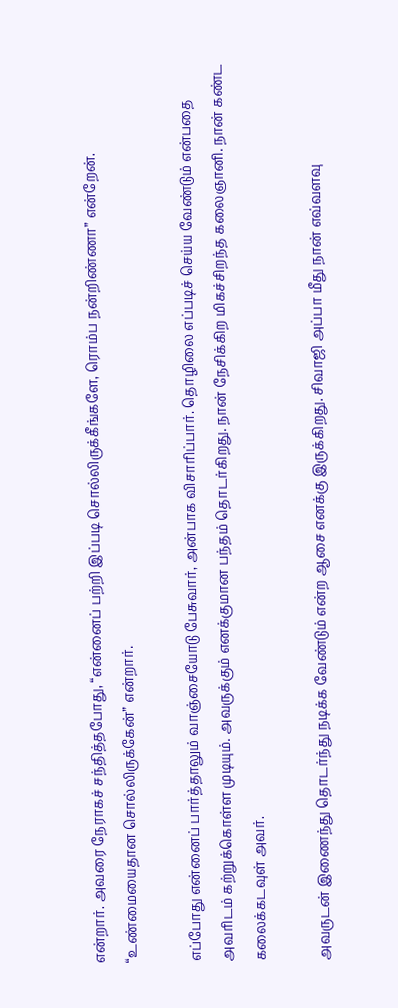என்றார். அவரை நேராகச் சந்தித்தபோது, “என்னைப் பற்றி இப்படி சொல்லிருக்கீங்களே, ரொம்ப நன்றிண்ணா” என்றேன். “உண்மையைதான சொல்லிருக்கேன்” என்றார்.

எப்போது என்னைப் பார்த்தாலும் வாஞ்சையோடு பேசுவார், அன்பாக விசாரிப்பார். தொழிலை எப்படிச் செய்ய வேண்டும் என்பதை அவரிடம் கற்றுக்கொள்ள முடியும். அவருக்கும் எனக்குமான பந்தம் தொடர்கிறது. நான் நேசிக்கிற மிகச்சிறந்த கலைஞானி. நான் கண்ட கலைக்கடவுள் அவர்.

அவருடன் இணைந்து தொடர்ந்து நடிக்க வேண்டும் என்ற ஆசை எனக்கு இருக்கிறது. சிவாஜி அப்பா மீது நான் எவ்வளவு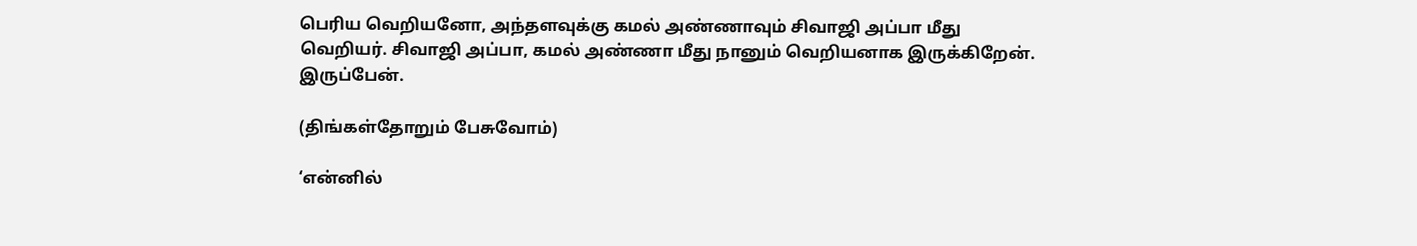பெரிய வெறியனோ, அந்தளவுக்கு கமல் அண்ணாவும் சிவாஜி அப்பா மீது வெறியர். சிவாஜி அப்பா, கமல் அண்ணா மீது நானும் வெறியனாக இருக்கிறேன். இருப்பேன்.

(திங்கள்தோறும் பேசுவோம்)

‘என்னில்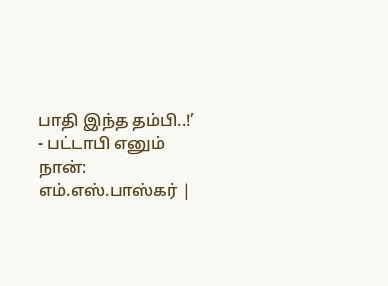பாதி இந்த தம்பி..!’ - பட்டாபி எனும் நான்: எம்.எஸ்.பாஸ்கர் |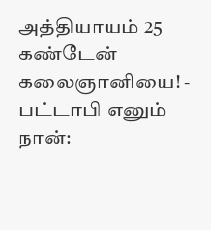அத்தியாயம் 25
கண்டேன் கலைஞானியை! - பட்டாபி எனும் நான்: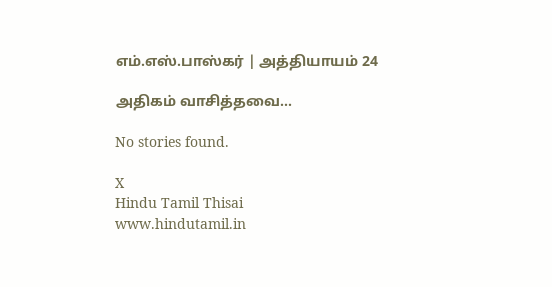எம்.எஸ்.பாஸ்கர் | அத்தியாயம் 24

அதிகம் வாசித்தவை...

No stories found.

X
Hindu Tamil Thisai
www.hindutamil.in